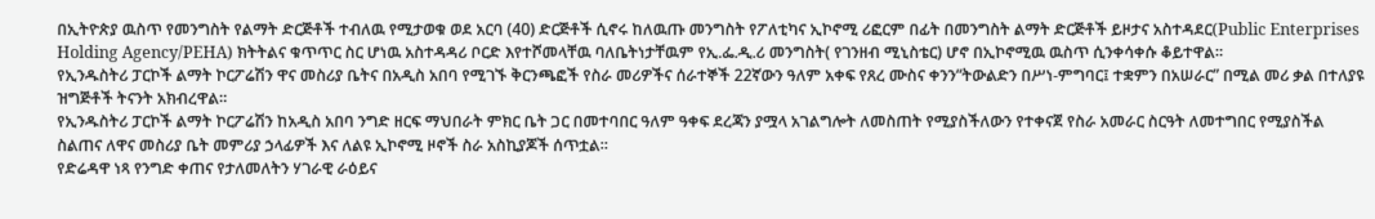በኢትዮጵያ ዉስጥ የመንግስት የልማት ድርጅቶች ተብለዉ የሚታወቁ ወደ አርባ (40) ድርጅቶች ሲኖሩ ከለዉጡ መንግስት የፖለቲካና ኢኮኖሚ ሪፎርም በፊት በመንግስት ልማት ድርጅቶች ይዞታና አስተዳደር(Public Enterprises Holding Agency/PEHA) ክትትልና ቁጥጥር ስር ሆነዉ አስተዳዳሪ ቦርድ እየተሾመላቸዉ ባለቤትነታቸዉም የኢ.ፌ.ዲ.ሪ መንግስት( የገንዘብ ሚኒስቴር) ሆኖ በኢኮኖሚዉ ዉስጥ ሲንቀሳቀሱ ቆይተዋል፡፡
የኢንዱስትሪ ፓርኮች ልማት ኮርፖሬሽን ዋና መስሪያ ቤትና በአዲስ አበባ የሚገኙ ቅርንጫፎች የስራ መሪዎችና ሰራተኞች 22ኛውን ዓለም አቀፍ የጸረ ሙስና ቀንን“ትውልድን በሥነ-ምግባር፤ ተቋምን በአሠራር” በሚል መሪ ቃል በተለያዩ ዝግጅቶች ትናንት አክብረዋል።
የኢንዱስትሪ ፓርኮች ልማት ኮርፖሬሽን ከአዲስ አበባ ንግድ ዘርፍ ማህበራት ምክር ቤት ጋር በመተባበር ዓለም ዓቀፍ ደረጃን ያሟላ አገልግሎት ለመስጠት የሚያስችለውን የተቀናጀ የስራ አመራር ስርዓት ለመተግበር የሚያስችል ስልጠና ለዋና መስሪያ ቤት መምሪያ ኃላፊዎች እና ለልዩ ኢኮኖሚ ዞኖች ስራ አስኪያጆች ሰጥቷል፡፡
የድሬዳዋ ነጻ የንግድ ቀጠና የታለመለትን ሃገራዊ ራዕይና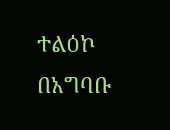ተልዕኮ በአግባቡ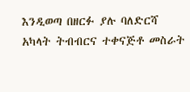እንዲወጣ በዘርፉ ያሉ ባለድርሻ አካላት ትብብርና ተቀናጅቶ መስራት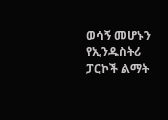ወሳኝ መሆኑን የኢንዱስትሪ ፓርኮች ልማት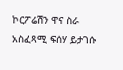ኮርፖሬሽን ዋና ስራ አስፈጻሚ ፍሰሃ ይታገሱ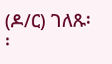(ዶ/ር) ገለጹ፡፡